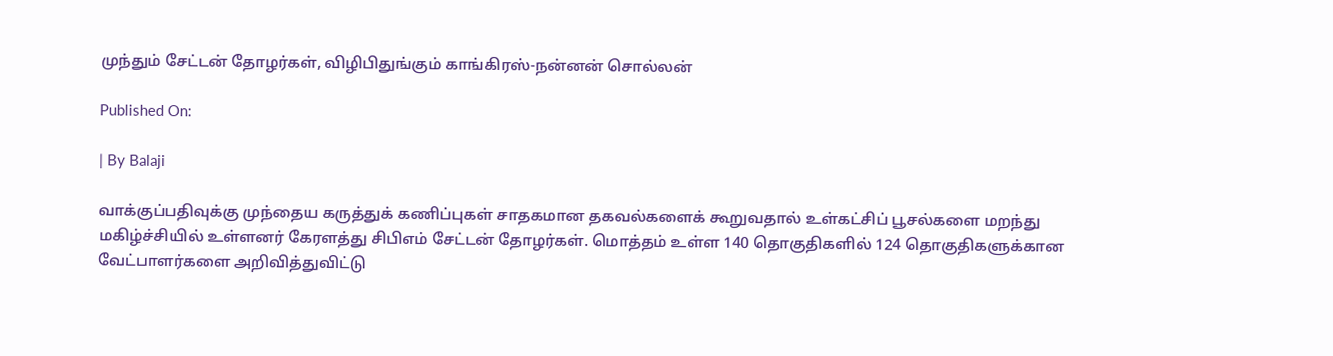முந்தும் சேட்டன் தோழர்கள், விழிபிதுங்கும் காங்கிரஸ்-நன்னன் சொல்லன்

Published On:

| By Balaji

வாக்குப்பதிவுக்கு முந்தைய கருத்துக் கணிப்புகள் சாதகமான தகவல்களைக் கூறுவதால் உள்கட்சிப் பூசல்களை மறந்து மகிழ்ச்சியில் உள்ளனர் கேரளத்து சிபிஎம் சேட்டன் தோழர்கள். மொத்தம் உள்ள 140 தொகுதிகளில் 124 தொகுதிகளுக்கான வேட்பாளர்களை அறிவித்துவிட்டு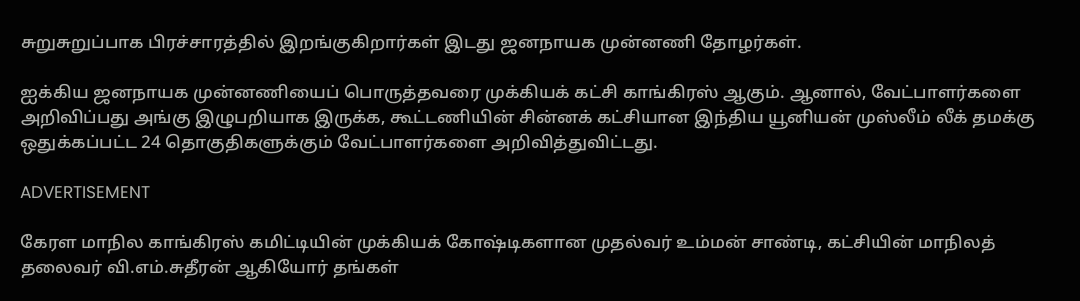சுறுசுறுப்பாக பிரச்சாரத்தில் இறங்குகிறார்கள் இடது ஜனநாயக முன்னணி தோழர்கள்.

ஐக்கிய ஜனநாயக முன்னணியைப் பொருத்தவரை முக்கியக் கட்சி காங்கிரஸ் ஆகும். ஆனால், வேட்பாளர்களை அறிவிப்பது அங்கு இழுபறியாக இருக்க, கூட்டணியின் சின்னக் கட்சியான இந்திய யூனியன் முஸ்லீம் லீக் தமக்கு ஒதுக்கப்பட்ட 24 தொகுதிகளுக்கும் வேட்பாளர்களை அறிவித்துவிட்டது.

ADVERTISEMENT

கேரள மாநில காங்கிரஸ் கமிட்டியின் முக்கியக் கோஷ்டிகளான முதல்வர் உம்மன் சாண்டி, கட்சியின் மாநிலத் தலைவர் வி.எம்.சுதீரன் ஆகியோர் தங்கள்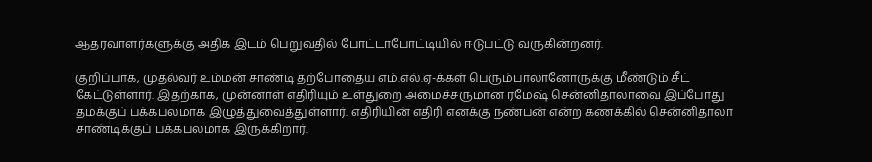ஆதரவாளர்களுக்கு அதிக இடம் பெறுவதில் போட்டாபோட்டியில் ஈடுபட்டு வருகின்றனர்.

குறிப்பாக, முதல்வர் உம்மன் சாண்டி தற்போதைய எம்.எல்.ஏ-க்கள் பெரும்பாலானோருக்கு மீண்டும் சீட் கேட்டுள்ளார். இதற்காக, முன்னாள் எதிரியும் உள்துறை அமைச்சருமான ரமேஷ் சென்னிதாலாவை இப்போது தமக்குப் பக்கபலமாக இழுத்துவைத்துள்ளார். எதிரியின் எதிரி எனக்கு நண்பன் என்ற கணக்கில் சென்னிதாலா சாண்டிக்குப் பக்கபலமாக இருக்கிறார்.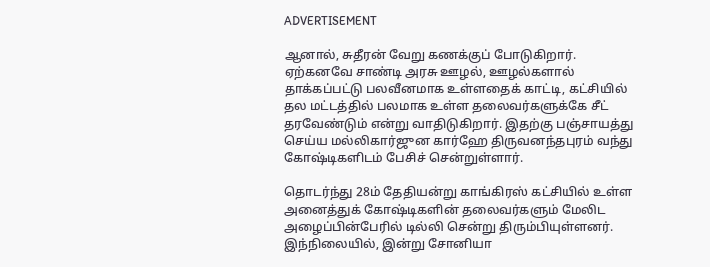ADVERTISEMENT

ஆனால், சுதீரன் வேறு கணக்குப் போடுகிறார். ஏற்கனவே சாண்டி அரசு ஊழல், ஊழல்களால் தாக்கப்பட்டு பலவீனமாக உள்ளதைக் காட்டி, கட்சியில் தல மட்டத்தில் பலமாக உள்ள தலைவர்களுக்கே சீட் தரவேண்டும் என்று வாதிடுகிறார். இதற்கு பஞ்சாயத்து செய்ய மல்லிகார்ஜுன கார்ஹே திருவனந்தபுரம் வந்து கோஷ்டிகளிடம் பேசிச் சென்றுள்ளார்.

தொடர்ந்து 28ம் தேதியன்று காங்கிரஸ் கட்சியில் உள்ள அனைத்துக் கோஷ்டிகளின் தலைவர்களும் மேலிட அழைப்பின்பேரில் டில்லி சென்று திரும்பியுள்ளனர். இந்நிலையில், இன்று சோனியா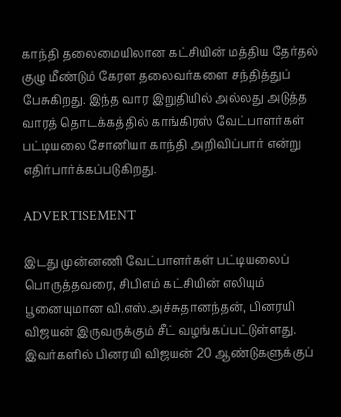காந்தி தலைமையிலான கட்சியின் மத்திய தேர்தல் குழு மீண்டும் கேரள தலைவர்களை சந்தித்துப் பேசுகிறது. இந்த வார இறுதியில் அல்லது அடுத்த வாரத் தொடக்கத்தில் காங்கிரஸ் வேட்பாளர்கள் பட்டியலை சோனியா காந்தி அறிவிப்பார் என்று எதிர்பார்க்கப்படுகிறது.

ADVERTISEMENT

இடது முன்னணி வேட்பாளர்கள் பட்டியலைப் பொருத்தவரை, சிபிஎம் கட்சியின் எலியும் பூனையுமான வி.எஸ்.அச்சுதானந்தன், பினரயி விஜயன் இருவருக்கும் சீட் வழங்கப்பட்டுள்ளது. இவர்களில் பினரயி விஜயன் 20 ஆண்டுகளுக்குப்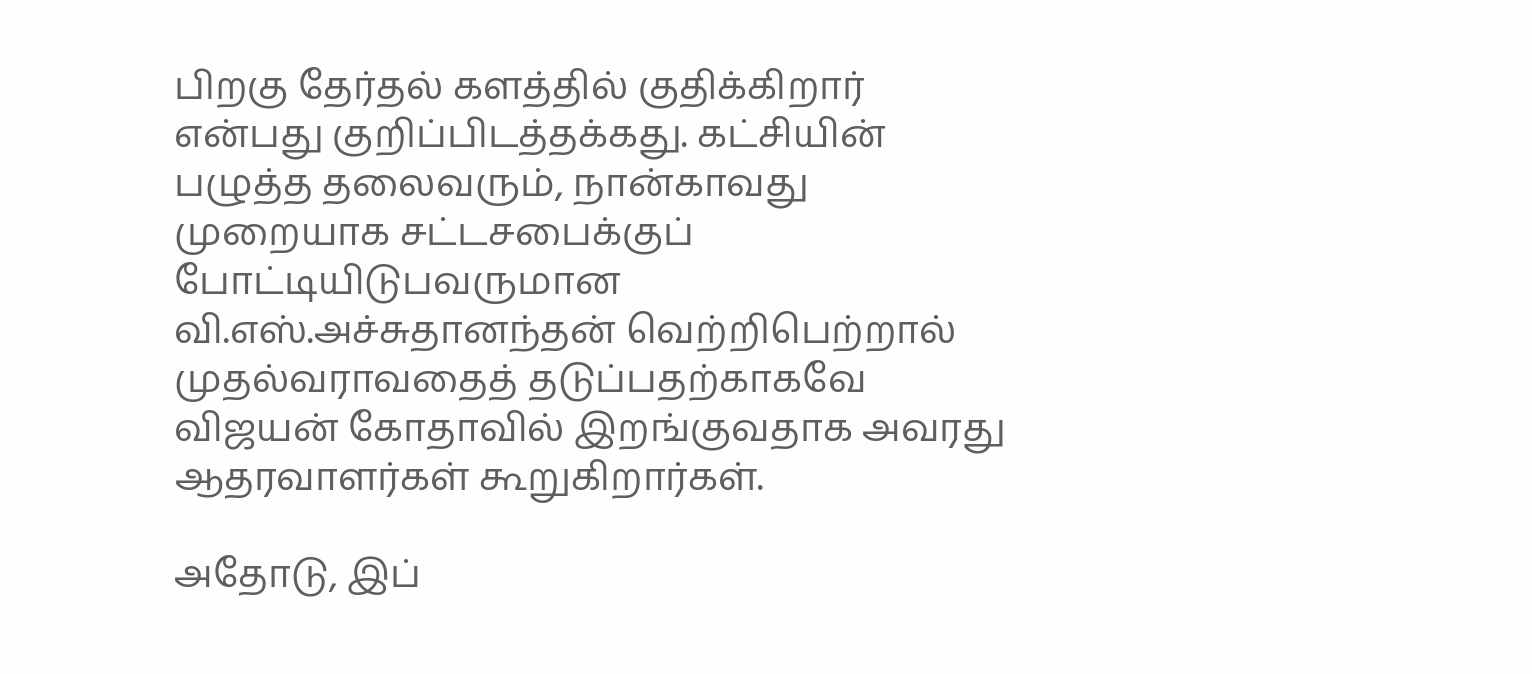பிறகு தேர்தல் களத்தில் குதிக்கிறார் என்பது குறிப்பிடத்தக்கது. கட்சியின் பழுத்த தலைவரும், நான்காவது முறையாக சட்டசபைக்குப் போட்டியிடுபவருமான வி.எஸ்.அச்சுதானந்தன் வெற்றிபெற்றால் முதல்வராவதைத் தடுப்பதற்காகவே விஜயன் கோதாவில் இறங்குவதாக அவரது ஆதரவாளர்கள் கூறுகிறார்கள்.

அதோடு, இப்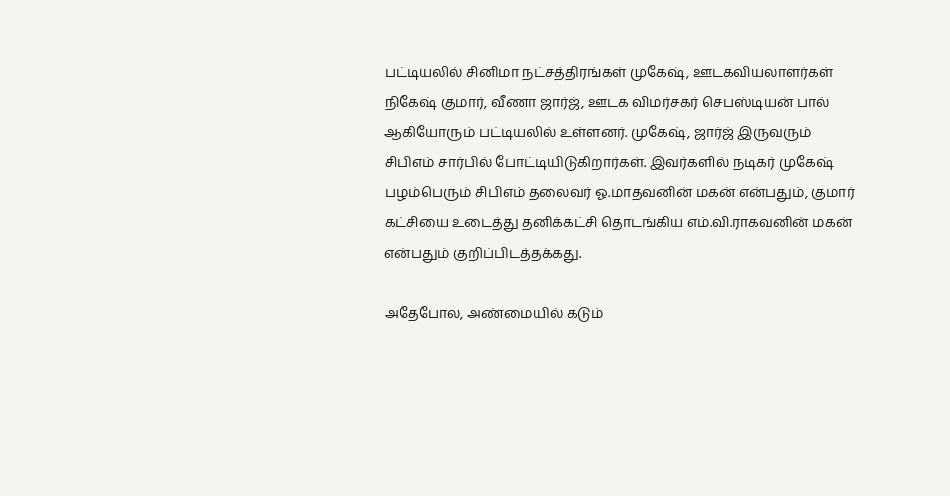பட்டியலில் சினிமா நட்சத்திரங்கள் முகேஷ், ஊடகவியலாளர்கள் நிகேஷ் குமார், வீணா ஜார்ஜ், ஊடக விமர்சகர் செபஸ்டியன் பால் ஆகியோரும் பட்டியலில் உள்ளனர். முகேஷ், ஜார்ஜ் இருவரும் சிபிஎம் சார்பில் போட்டியிடுகிறார்கள். இவர்களில் நடிகர் முகேஷ் பழம்பெரும் சிபிஎம் தலைவர் ஓ.மாதவனின் மகன் என்பதும், குமார் கட்சியை உடைத்து தனிக்கட்சி தொடங்கிய எம்.வி.ராகவனின் மகன் என்பதும் குறிப்பிடத்தக்கது.

அதேபோல, அண்மையில் கடும்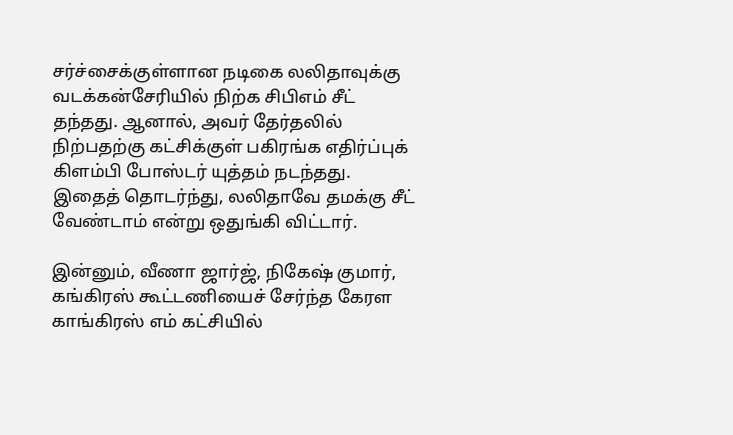சர்ச்சைக்குள்ளான நடிகை லலிதாவுக்கு வடக்கன்சேரியில் நிற்க சிபிஎம் சீட் தந்தது. ஆனால், அவர் தேர்தலில் நிற்பதற்கு கட்சிக்குள் பகிரங்க எதிர்ப்புக் கிளம்பி போஸ்டர் யுத்தம் நடந்தது. இதைத் தொடர்ந்து, லலிதாவே தமக்கு சீட் வேண்டாம் என்று ஒதுங்கி விட்டார்.

இன்னும், வீணா ஜார்ஜ், நிகேஷ் குமார், கங்கிரஸ் கூட்டணியைச் சேர்ந்த கேரள காங்கிரஸ் எம் கட்சியில்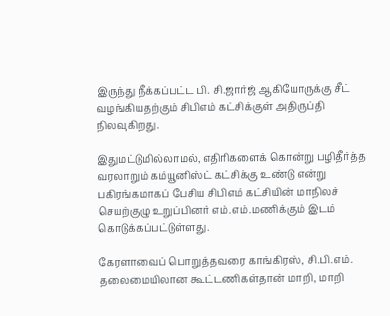இருந்து நீக்கப்பட்ட பி. சி.ஜார்ஜ் ஆகியோருக்கு சீட் வழங்கியதற்கும் சிபிஎம் கட்சிக்குள் அதிருப்தி நிலவுகிறது.

இதுமட்டுமில்லாமல், எதிரிகளைக் கொன்று பழிதீர்த்த வரலாறும் கம்யூனிஸ்ட் கட்சிக்கு உண்டு என்று பகிரங்கமாகப் பேசிய சிபிஎம் கட்சியின் மாநிலச் செயற்குழு உறுப்பினர் எம்.எம்.மணிக்கும் இடம் கொடுக்கப்பட்டுள்ளது.

கேரளாவைப் பொறுத்தவரை காங்கிரஸ், சி.பி.எம். தலைமையிலான கூட்டணிகள்தான் மாறி, மாறி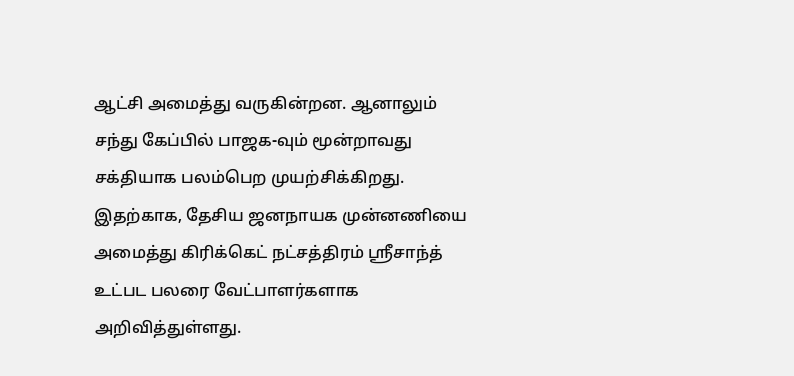ஆட்சி அமைத்து வருகின்றன. ஆனாலும் சந்து கேப்பில் பாஜக-வும் மூன்றாவது சக்தியாக பலம்பெற முயற்சிக்கிறது. இதற்காக, தேசிய ஜனநாயக முன்னணியை அமைத்து கிரிக்கெட் நட்சத்திரம் ஸ்ரீசாந்த் உட்பட பலரை வேட்பாளர்களாக அறிவித்துள்ளது.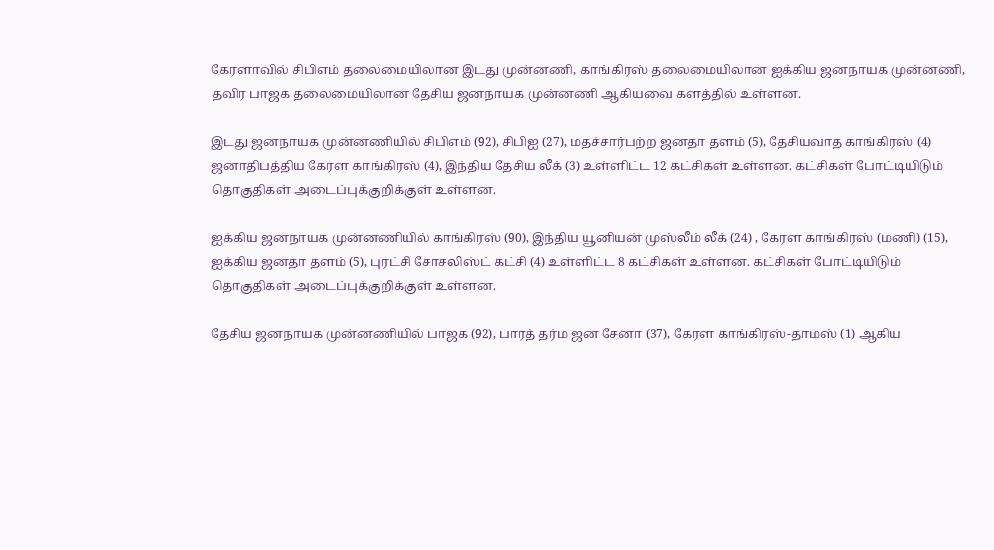கேரளாவில் சிபிஎம் தலைமையிலான இடது முன்னணி, காங்கிரஸ் தலைமையிலான ஐக்கிய ஜனநாயக முன்னணி, தவிர பாஜக தலைமையிலான தேசிய ஜனநாயக முன்னணி ஆகியவை களத்தில் உள்ளன.

இடது ஜனநாயக முன்னணியில் சிபிஎம் (92), சிபிஐ (27), மதச்சார்பற்ற ஜனதா தளம் (5), தேசியவாத காங்கிரஸ் (4) ஜனாதிபத்திய கேரள காங்கிரஸ் (4), இந்திய தேசிய லீக் (3) உள்ளிட்ட 12 கட்சிகள் உள்ளன. கட்சிகள் போட்டியிடும் தொகுதிகள் அடைப்புக்குறிக்குள் உள்ளன.

ஐக்கிய ஜனநாயக முன்னணியில் காங்கிரஸ் (90), இந்திய யூனியன் முஸ்லீம் லீக் (24) , கேரள காங்கிரஸ் (மணி) (15), ஐக்கிய ஜனதா தளம் (5), புரட்சி சோசலிஸ்ட் கட்சி (4) உள்ளிட்ட 8 கட்சிகள் உள்ளன. கட்சிகள் போட்டியிடும் தொகுதிகள் அடைப்புக்குறிக்குள் உள்ளன.

தேசிய ஜனநாயக முன்னணியில் பாஜக (92), பாரத் தர்ம ஜன சேனா (37), கேரள காங்கிரஸ்-தாமஸ் (1) ஆகிய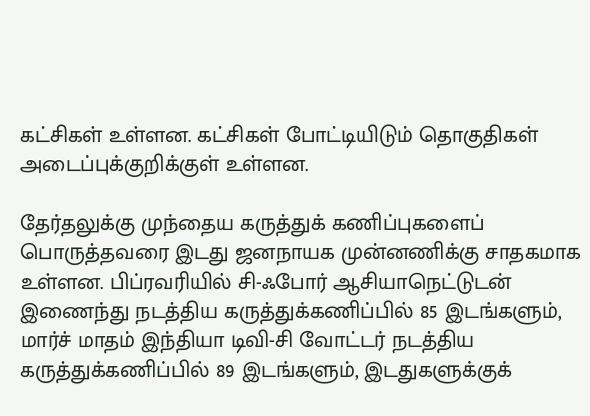கட்சிகள் உள்ளன. கட்சிகள் போட்டியிடும் தொகுதிகள் அடைப்புக்குறிக்குள் உள்ளன.

தேர்தலுக்கு முந்தைய கருத்துக் கணிப்புகளைப் பொருத்தவரை இடது ஜனநாயக முன்னணிக்கு சாதகமாக உள்ளன. பிப்ரவரியில் சி-ஃபோர் ஆசியாநெட்டுடன் இணைந்து நடத்திய கருத்துக்கணிப்பில் 85 இடங்களும், மார்ச் மாதம் இந்தியா டிவி-சி வோட்டர் நடத்திய கருத்துக்கணிப்பில் 89 இடங்களும், இடதுகளுக்குக்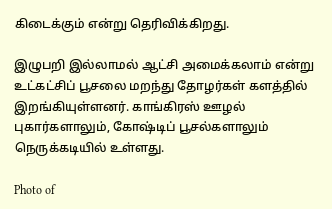கிடைக்கும் என்று தெரிவிக்கிறது.

இழுபறி இல்லாமல் ஆட்சி அமைக்கலாம் என்று உட்கட்சிப் பூசலை மறந்து தோழர்கள் களத்தில் இறங்கியுள்ளனர். காங்கிரஸ் ஊழல் புகார்களாலும், கோஷ்டிப் பூசல்களாலும் நெருக்கடியில் உள்ளது.

Photo of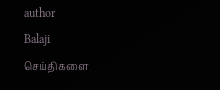author
Balaji
செய்திகளை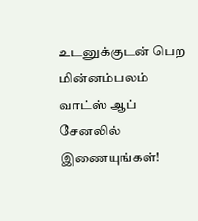உடனுக்குடன் பெற மின்னம்பலம் வாட்ஸ் ஆப் சேனலில் இணையுங்கள்!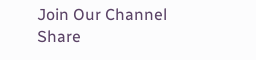Join Our Channel
Share